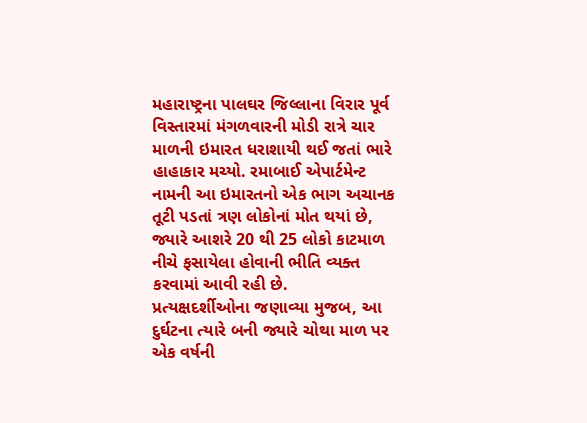મહારાષ્ટ્રના પાલઘર જિલ્લાના વિરાર પૂર્વ વિસ્તારમાં મંગળવારની મોડી રાત્રે ચાર માળની ઇમારત ધરાશાયી થઈ જતાં ભારે હાહાકાર મચ્યો. રમાબાઈ એપાર્ટમેન્ટ નામની આ ઇમારતનો એક ભાગ અચાનક તૂટી પડતાં ત્રણ લોકોનાં મોત થયાં છે, જ્યારે આશરે 20 થી 25 લોકો કાટમાળ નીચે ફસાયેલા હોવાની ભીતિ વ્યક્ત કરવામાં આવી રહી છે.
પ્રત્યક્ષદર્શીઓના જણાવ્યા મુજબ, આ દુર્ઘટના ત્યારે બની જ્યારે ચોથા માળ પર એક વર્ષની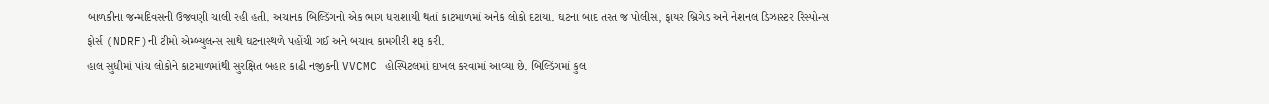બાળકીના જન્મદિવસની ઉજવણી ચાલી રહી હતી. અચાનક બિલ્ડિંગનો એક ભાગ ધરાશાયી થતાં કાટમાળમાં અનેક લોકો દટાયા. ઘટના બાદ તરત જ પોલીસ, ફાયર બ્રિગેડ અને નેશનલ ડિઝાસ્ટર રિસ્પોન્સ ફોર્સ (NDRF)ની ટીમો એમ્બ્યુલન્સ સાથે ઘટનાસ્થળે પહોંચી ગઈ અને બચાવ કામગીરી શરૂ કરી.
હાલ સુધીમાં પાંચ લોકોને કાટમાળમાંથી સુરક્ષિત બહાર કાઢી નજીકની VVCMC હોસ્પિટલમાં દાખલ કરવામાં આવ્યા છે. બિલ્ડિંગમાં કુલ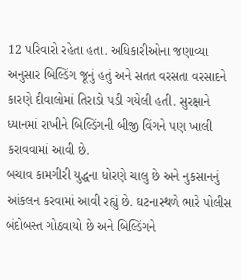12 પરિવારો રહેતા હતા. અધિકારીઓના જણાવ્યા અનુસાર બિલ્ડિંગ જૂનું હતું અને સતત વરસતા વરસાદને કારણે દીવાલોમાં તિરાડો પડી ગયેલી હતી. સુરક્ષાને ધ્યાનમાં રાખીને બિલ્ડિંગની બીજી વિંગને પણ ખાલી કરાવવામાં આવી છે.
બચાવ કામગીરી યુદ્ધના ધોરણે ચાલુ છે અને નુકસાનનું આંકલન કરવામાં આવી રહ્યું છે. ઘટનાસ્થળે ભારે પોલીસ બંદોબસ્ત ગોઠવાયો છે અને બિલ્ડિંગને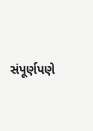સંપૂર્ણપણે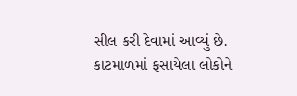સીલ કરી દેવામાં આવ્યું છે. કાટમાળમાં ફસાયેલા લોકોને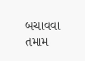બચાવવા તમામ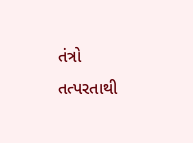તંત્રો તત્પરતાથી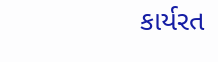કાર્યરત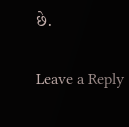છે.

Leave a Reply